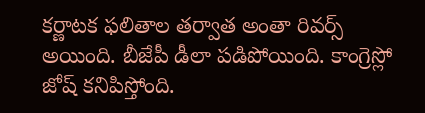కర్ణాటక ఫలితాల తర్వాత అంతా రివర్స్ అయింది. బీజేపీ డీలా పడిపోయింది. కాంగ్రెస్లో జోష్ కనిపిస్తోంది.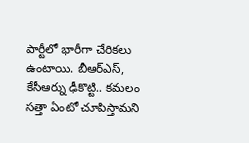పార్టీలో భారీగా చేరికలు ఉంటాయి. బీఆర్ఎస్, కేసీఆర్ను ఢీకొట్టి.. కమలం సత్తా ఏంటో చూపిస్తామని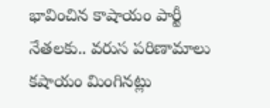భావించిన కాషాయం పార్టీ నేతలకు.. వరుస పరిణామాలు కషాయం మింగినట్లు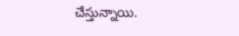చేస్తున్నాయి.